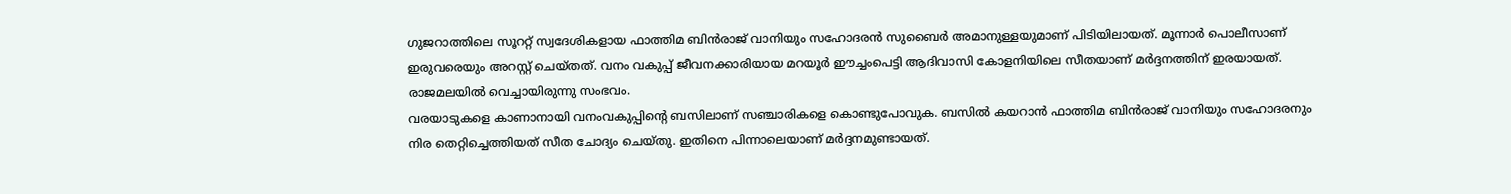ഗുജറാത്തിലെ സൂററ്റ് സ്വദേശികളായ ഫാത്തിമ ബിൻരാജ് വാനിയും സഹോദരൻ സുബൈർ അമാനുള്ളയുമാണ് പിടിയിലായത്. മൂന്നാർ പൊലീസാണ് ഇരുവരെയും അറസ്റ്റ് ചെയ്തത്. വനം വകുപ്പ് ജീവനക്കാരിയായ മറയൂർ ഈച്ചംപെട്ടി ആദിവാസി കോളനിയിലെ സീതയാണ് മർദ്ദനത്തിന് ഇരയായത്. രാജമലയിൽ വെച്ചായിരുന്നു സംഭവം.
വരയാടുകളെ കാണാനായി വനംവകുപ്പിന്റെ ബസിലാണ് സഞ്ചാരികളെ കൊണ്ടുപോവുക. ബസിൽ കയറാൻ ഫാത്തിമ ബിൻരാജ് വാനിയും സഹോദരനും നിര തെറ്റിച്ചെത്തിയത് സീത ചോദ്യം ചെയ്തു. ഇതിനെ പിന്നാലെയാണ് മർദ്ദനമുണ്ടായത്.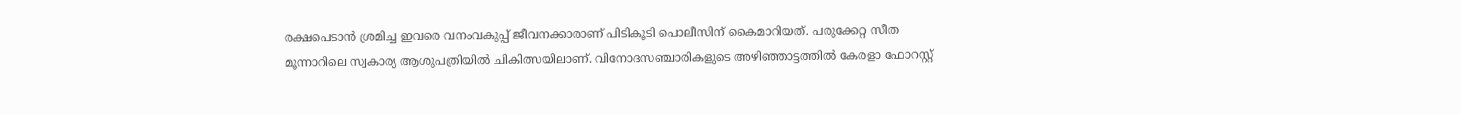രക്ഷപെടാൻ ശ്രമിച്ച ഇവരെ വനംവകുപ്പ് ജീവനക്കാരാണ് പിടികൂടി പൊലീസിന് കൈമാറിയത്. പരുക്കേറ്റ സീത മൂന്നാറിലെ സ്വകാര്യ ആശുപത്രിയിൽ ചികിത്സയിലാണ്. വിനോദസഞ്ചാരികളുടെ അഴിഞ്ഞാട്ടത്തിൽ കേരളാ ഫോറസ്റ്റ്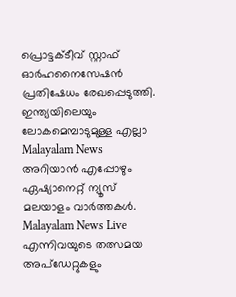പ്രൊട്ടക്ടീവ് സ്റ്റാഫ് ഓർഹനൈസേഷൻ പ്രതിഷേധം രേഖപ്പെടുത്തി.
ഇന്ത്യയിലെയും ലോകമെമ്പാടുമുള്ള എല്ലാ Malayalam News അറിയാൻ എപ്പോഴും ഏഷ്യാനെറ്റ് ന്യൂസ് മലയാളം വാർത്തകൾ. Malayalam News Live എന്നിവയുടെ തത്സമയ അപ്ഡേറ്റുകളും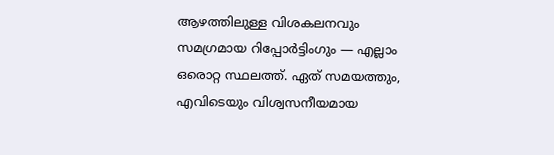ആഴത്തിലുള്ള വിശകലനവും സമഗ്രമായ റിപ്പോർട്ടിംഗും — എല്ലാം ഒരൊറ്റ സ്ഥലത്ത്. ഏത് സമയത്തും, എവിടെയും വിശ്വസനീയമായ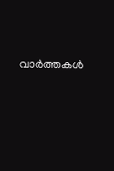വാർത്തകൾ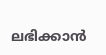ലഭിക്കാൻ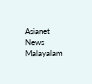Asianet News Malayalam